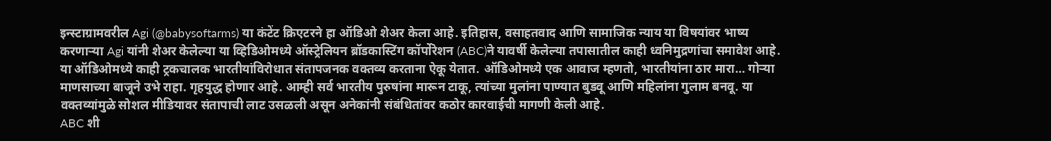इन्स्टाग्रामवरील Agi (@babysoftarms) या कंटेंट क्रिएटरने हा ऑडिओ शेअर केला आहे. इतिहास, वसाहतवाद आणि सामाजिक न्याय या विषयांवर भाष्य करणाऱ्या Agi यांनी शेअर केलेल्या या व्हिडिओमध्ये ऑस्ट्रेलियन ब्रॉडकास्टिंग कॉर्पोरेशन (ABC)ने यावर्षी केलेल्या तपासातील काही ध्वनिमुद्रणांचा समावेश आहे.
या ऑडिओमध्ये काही ट्रकचालक भारतीयांविरोधात संतापजनक वक्तव्य करताना ऐकू येतात. ऑडिओमध्ये एक आवाज म्हणतो, भारतीयांना ठार मारा… गोऱ्या माणसाच्या बाजूने उभे राहा. गृहयुद्ध होणार आहे. आम्ही सर्व भारतीय पुरुषांना मारून टाकू, त्यांच्या मुलांना पाण्यात बुडवू आणि महिलांना गुलाम बनवू. या वक्तव्यांमुळे सोशल मीडियावर संतापाची लाट उसळली असून अनेकांनी संबंधितांवर कठोर कारवाईची मागणी केली आहे.
ABC शी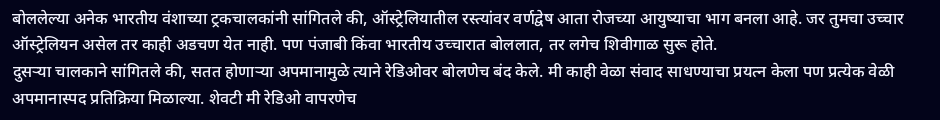बोललेल्या अनेक भारतीय वंशाच्या ट्रकचालकांनी सांगितले की, ऑस्ट्रेलियातील रस्त्यांवर वर्णद्वेष आता रोजच्या आयुष्याचा भाग बनला आहे. जर तुमचा उच्चार ऑस्ट्रेलियन असेल तर काही अडचण येत नाही. पण पंजाबी किंवा भारतीय उच्चारात बोललात, तर लगेच शिवीगाळ सुरू होते.
दुसऱ्या चालकाने सांगितले की, सतत होणाऱ्या अपमानामुळे त्याने रेडिओवर बोलणेच बंद केले. मी काही वेळा संवाद साधण्याचा प्रयत्न केला पण प्रत्येक वेळी अपमानास्पद प्रतिक्रिया मिळाल्या. शेवटी मी रेडिओ वापरणेच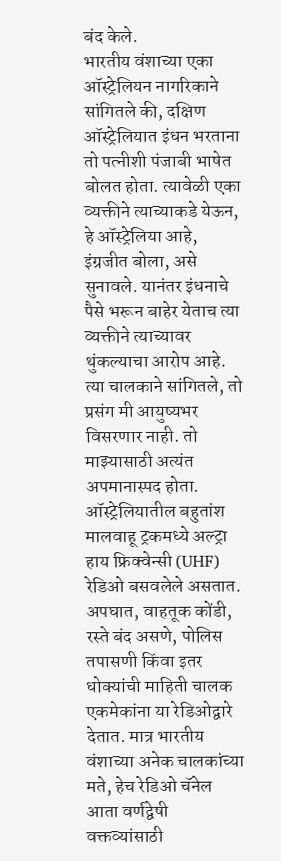बंद केले.
भारतीय वंशाच्या एका ऑस्ट्रेलियन नागरिकाने सांगितले की, दक्षिण ऑस्ट्रेलियात इंधन भरताना तो पत्नीशी पंजाबी भाषेत बोलत होता. त्यावेळी एका व्यक्तीने त्याच्याकडे येऊन, हे ऑस्ट्रेलिया आहे, इंग्रजीत बोला, असे सुनावले. यानंतर इंधनाचे पैसे भरून बाहेर येताच त्या व्यक्तीने त्याच्यावर थुंकल्याचा आरोप आहे. त्या चालकाने सांगितले, तो प्रसंग मी आयुष्यभर विसरणार नाही. तो माझ्यासाठी अत्यंत अपमानास्पद होता.
ऑस्ट्रेलियातील बहुतांश मालवाहू ट्रकमध्ये अल्ट्रा हाय फ्रिक्वेन्सी (UHF) रेडिओ बसवलेले असतात. अपघात, वाहतूक कोंडी, रस्ते बंद असणे, पोलिस तपासणी किंवा इतर धोक्यांची माहिती चालक एकमेकांना या रेडिओद्वारे देतात. मात्र भारतीय वंशाच्या अनेक चालकांच्या मते, हेच रेडिओ चॅनेल आता वर्णद्वेषी वक्तव्यांसाठी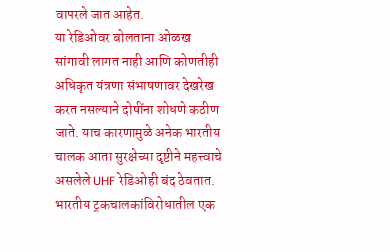वापरले जात आहेत.
या रेडिओवर बोलताना ओळख सांगावी लागत नाही आणि कोणतीही अधिकृत यंत्रणा संभाषणावर देखरेख करत नसल्याने दोषींना शोधणे कठीण जाते. याच कारणामुळे अनेक भारतीय चालक आता सुरक्षेच्या दृष्टीने महत्त्वाचे असलेले UHF रेडिओही बंद ठेवतात.
भारतीय ट्रकचालकांविरोधातील एक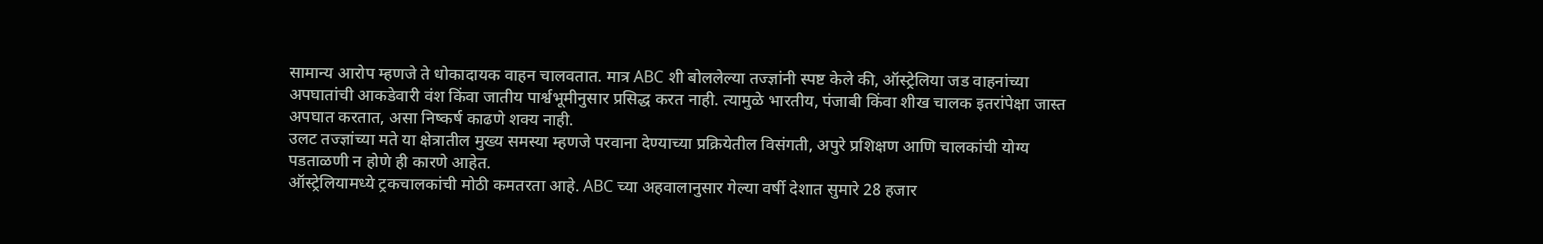सामान्य आरोप म्हणजे ते धोकादायक वाहन चालवतात. मात्र ABC शी बोललेल्या तज्ज्ञांनी स्पष्ट केले की, ऑस्ट्रेलिया जड वाहनांच्या अपघातांची आकडेवारी वंश किंवा जातीय पार्श्वभूमीनुसार प्रसिद्ध करत नाही. त्यामुळे भारतीय, पंजाबी किंवा शीख चालक इतरांपेक्षा जास्त अपघात करतात, असा निष्कर्ष काढणे शक्य नाही.
उलट तज्ज्ञांच्या मते या क्षेत्रातील मुख्य समस्या म्हणजे परवाना देण्याच्या प्रक्रियेतील विसंगती, अपुरे प्रशिक्षण आणि चालकांची योग्य पडताळणी न होणे ही कारणे आहेत.
ऑस्ट्रेलियामध्ये ट्रकचालकांची मोठी कमतरता आहे. ABC च्या अहवालानुसार गेल्या वर्षी देशात सुमारे 28 हजार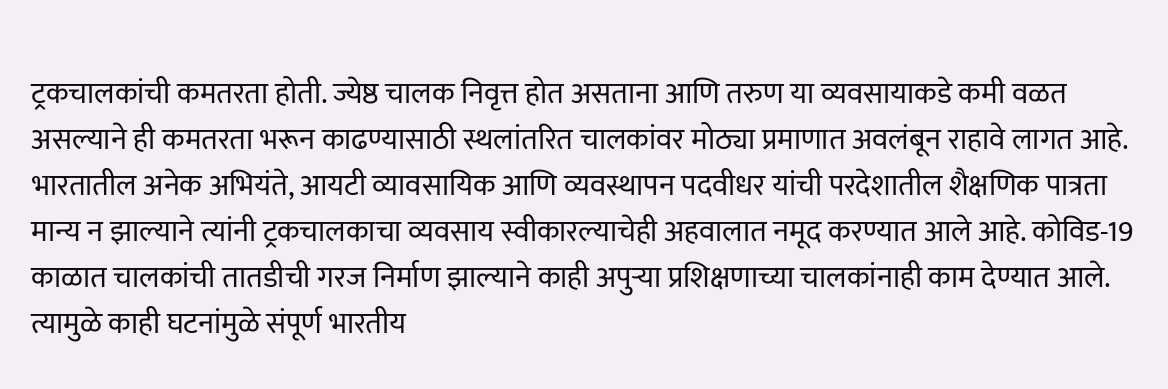ट्रकचालकांची कमतरता होती. ज्येष्ठ चालक निवृत्त होत असताना आणि तरुण या व्यवसायाकडे कमी वळत असल्याने ही कमतरता भरून काढण्यासाठी स्थलांतरित चालकांवर मोठ्या प्रमाणात अवलंबून राहावे लागत आहे.
भारतातील अनेक अभियंते, आयटी व्यावसायिक आणि व्यवस्थापन पदवीधर यांची परदेशातील शैक्षणिक पात्रता मान्य न झाल्याने त्यांनी ट्रकचालकाचा व्यवसाय स्वीकारल्याचेही अहवालात नमूद करण्यात आले आहे. कोविड-19 काळात चालकांची तातडीची गरज निर्माण झाल्याने काही अपुऱ्या प्रशिक्षणाच्या चालकांनाही काम देण्यात आले. त्यामुळे काही घटनांमुळे संपूर्ण भारतीय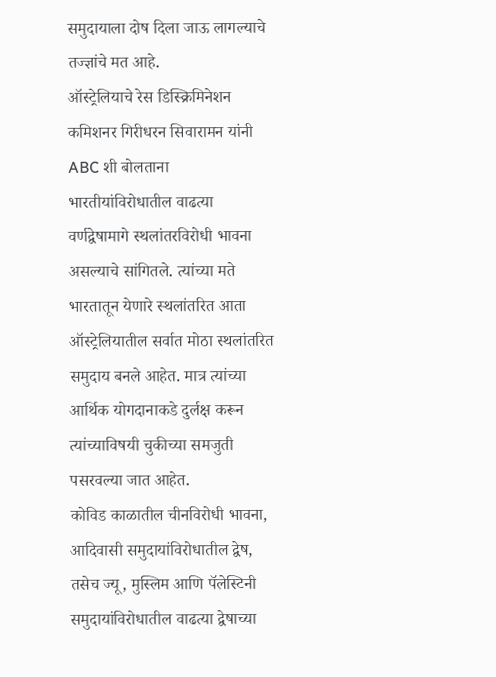समुदायाला दोष दिला जाऊ लागल्याचे तज्ज्ञांचे मत आहे.
ऑस्ट्रेलियाचे रेस डिस्क्रिमिनेशन कमिशनर गिरीधरन सिवारामन यांनी ABC शी बोलताना भारतीयांविरोधातील वाढत्या वर्णद्वेषामागे स्थलांतरविरोधी भावना असल्याचे सांगितले. त्यांच्या मते भारतातून येणारे स्थलांतरित आता ऑस्ट्रेलियातील सर्वात मोठा स्थलांतरित समुदाय बनले आहेत. मात्र त्यांच्या आर्थिक योगदानाकडे दुर्लक्ष करून त्यांच्याविषयी चुकीच्या समजुती पसरवल्या जात आहेत.
कोविड काळातील चीनविरोधी भावना, आदिवासी समुदायांविरोधातील द्वेष, तसेच ज्यू, मुस्लिम आणि पॅलेस्टिनी समुदायांविरोधातील वाढत्या द्वेषाच्या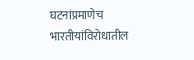घटनांप्रमाणेच भारतीयांविरोधातील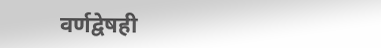वर्णद्वेषही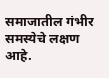समाजातील गंभीर समस्येचे लक्षण आहे.